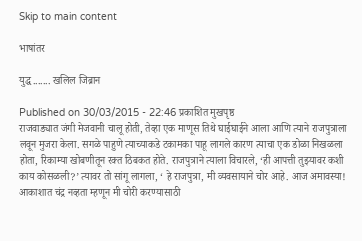Skip to main content

भाषांतर

युद्ध....... खलिल जिब्रान

Published on 30/03/2015 - 22:46 प्रकाशित मुखपृष्ठ
राजवाड्यात जंगी मेजवानी चालू होती, तेव्हा एक माणूस तिथे घाईघाईने आला आणि त्याने राजपुत्राला लवून मुजरा केला. सगळे पाहुणे त्याच्याकडे टकामका पाहू लागले कारण त्याचा एक डोळा निखळला होता, रिकाम्या खोबणीतून रक्त ठिबकत होते. राजपुत्राने त्याला विचारले, ‘ही आपत्ती तुझ्यावर कशी काय कोसळली?’ त्यावर तो सांगू लागला, ‘ हे राजपुत्रा, मी व्यवसायाने चोर आहे. आज अमावस्या! आकाशात चंद्र नव्हता म्हणून मी चोरी करण्यासाठी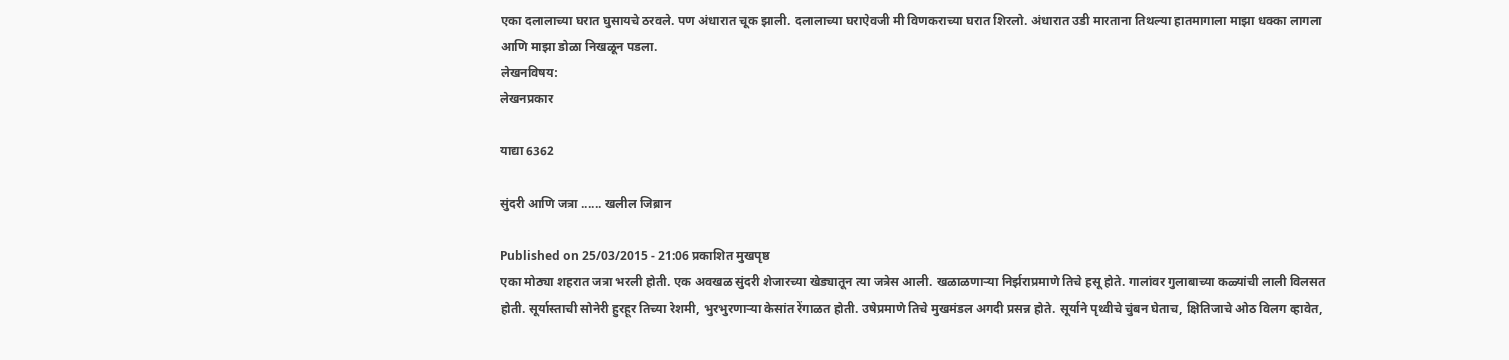एका दलालाच्या घरात घुसायचे ठरवले. पण अंधारात चूक झाली. दलालाच्या घराऐवजी मी विणकराच्या घरात शिरलो. अंधारात उडी मारताना तिथल्या हातमागाला माझा धक्का लागला आणि माझा डोळा निखळून पडला.
लेखनविषय:
लेखनप्रकार

याद्या 6362

सुंदरी आणि जत्रा ...... खलील जिब्रान

Published on 25/03/2015 - 21:06 प्रकाशित मुखपृष्ठ
एका मोठ्या शहरात जत्रा भरली होती. एक अवखळ सुंदरी शेजारच्या खेड्यातून त्या जत्रेस आली. खळाळणाऱ्या निर्झराप्रमाणे तिचे हसू होते. गालांवर गुलाबाच्या कळ्यांची लाली विलसत होती. सूर्यास्ताची सोनेरी हुरहूर तिच्या रेशमी, भुरभुरणाऱ्या केसांत रेंगाळत होती. उषेप्रमाणे तिचे मुखमंडल अगदी प्रसन्न होते. सूर्याने पृथ्वीचे चुंबन घेताच, क्षितिजाचे ओठ विलग व्हावेत,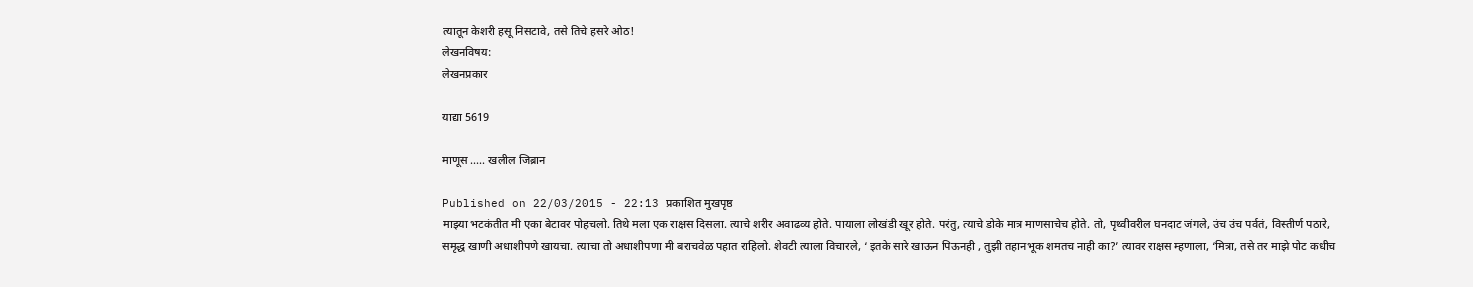त्यातून केशरी हसू निसटावे, तसे तिचे हसरे ओठ!
लेखनविषय:
लेखनप्रकार

याद्या 5619

माणूस ..... खलील जिब्रान

Published on 22/03/2015 - 22:13 प्रकाशित मुखपृष्ठ
माझ्या भटकंतीत मी एका बेटावर पोहचलो. तिथे मला एक राक्षस दिसला. त्याचे शरीर अवाढव्य होते. पायाला लोखंडी खूर होते. परंतु, त्याचे डोके मात्र माणसाचेच होते. तो, पृथ्वीवरील घनदाट जंगले, उंच उंच पर्वतं, विस्तीर्ण पठारे, समृद्ध खाणी अधाशीपणे खायचा. त्याचा तो अधाशीपणा मी बराचवेळ पहात राहिलो. शेवटी त्याला विचारले, ‘ इतके सारे खाऊन पिऊनही , तुझी तहानभूक शमतच नाही का?’ त्यावर राक्षस म्हणाला, ‘मित्रा, तसे तर माझे पोट कधीच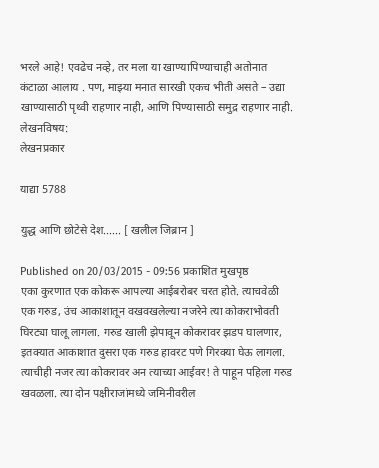भरले आहे! एवढेच नव्हे, तर मला या खाण्यापिण्याचाही अतोनात कंटाळा आलाय . पण, माझ्या मनात सारखी एकच भीती असते – उद्या खाण्यासाठी पृथ्वी राहणार नाही, आणि पिण्यासाठी समुद्र राहणार नाही.
लेखनविषय:
लेखनप्रकार

याद्या 5788

युद्ध आणि छोटेसे देश...... [ खलील जिब्रान ]

Published on 20/03/2015 - 09:56 प्रकाशित मुखपृष्ठ
एका कुरणात एक कोकरू आपल्या आईबरोबर चरत होते. त्याचवेळी एक गरुड, उंच आकाशातून वखवखलेल्या नजरेने त्या कोकराभोवती घिरट्या घालू लागला. गरुड खाली झेपावून कोकरावर झडप घालणार, इतक्यात आकाशात दुसरा एक गरुड हावरट पणे गिरक्या घेऊ लागला. त्याचीही नजर त्या कोकरावर अन त्याच्या आईवर! ते पाहून पहिला गरुड खवळला. त्या दोन पक्षीराजांमध्ये जमिनीवरील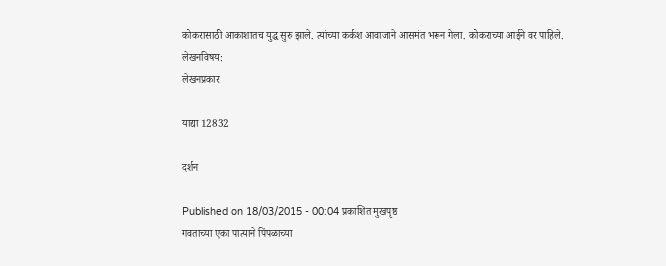कोकरासाठी आकाशातच युद्ध सुरु झाले. त्यांच्या कर्कश आवाजाने आसमंत भरून गेला. कोकराच्या आईने वर पाहिले.
लेखनविषय:
लेखनप्रकार

याद्या 12832

दर्शन

Published on 18/03/2015 - 00:04 प्रकाशित मुखपृष्ठ
गवताच्या एका पात्याने पिंपळाच्या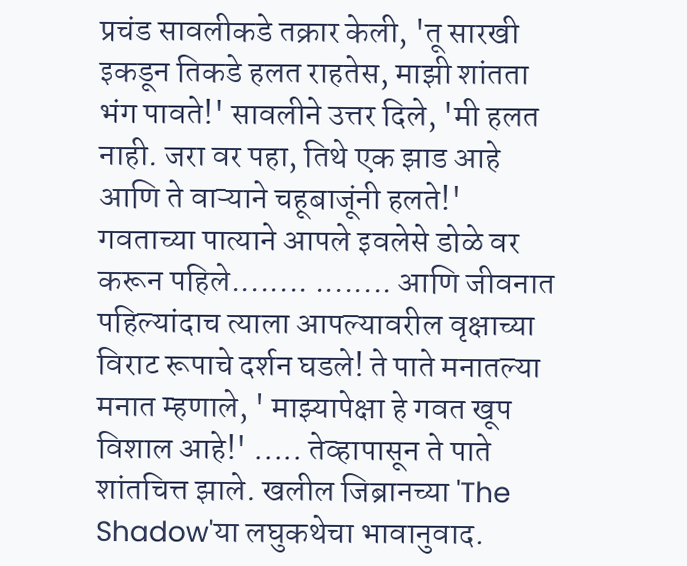प्रचंड सावलीकडे तक्रार केली, 'तू सारखी इकडून तिकडे हलत राहतेस, माझी शांतता भंग पावते!' सावलीने उत्तर दिले, 'मी हलत नाही. जरा वर पहा, तिथे एक झाड आहे आणि ते वाऱ्याने चहूबाजूंनी हलते!' गवताच्या पात्याने आपले इवलेसे डोळे वर करून पहिले........ ........ आणि जीवनात पहिल्यांदाच त्याला आपल्यावरील वृक्षाच्या विराट रूपाचे दर्शन घडले! ते पाते मनातल्या मनात म्हणाले, ' माझ्यापेक्षा हे गवत खूप विशाल आहे!' ..... तेव्हापासून ते पाते शांतचित्त झाले. खलील जिब्रानच्या 'The Shadow'या लघुकथेचा भावानुवाद.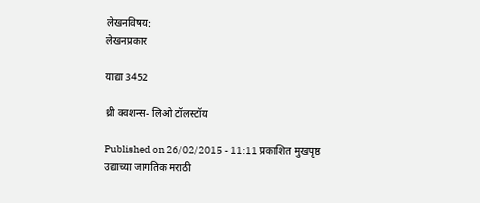लेखनविषय:
लेखनप्रकार

याद्या 3452

थ्री क्वशन्स- लिओ टॉलस्टॉय

Published on 26/02/2015 - 11:11 प्रकाशित मुखपृष्ठ
उद्याच्या जागतिक मराठी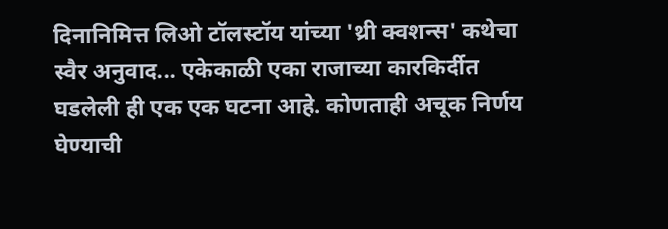दिनानिमित्त लिओ टॉलस्टॉय यांच्या 'थ्री क्वशन्स' कथेचा स्वैर अनुवाद... एकेकाळी एका राजाच्या कारकिर्दीत घडलेली ही एक एक घटना आहे. कोणताही अचूक निर्णय घेण्याची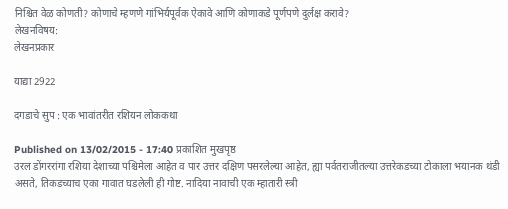निश्चित वेळ कोणती? कोणाचे म्हणणे गांभिर्यपूर्वक ऐकावे आणि कोणाकडे पूर्णपणे दुर्लक्ष करावे?
लेखनविषय:
लेखनप्रकार

याद्या 2922

दगडाचे सुप : एक भावांतरीत रशियन लोककथा

Published on 13/02/2015 - 17:40 प्रकाशित मुखपृष्ठ
उरल डोंगररांगा रशिया देशाच्या पश्चिमेला आहेत व पार उत्तर दक्षिण पसरलेल्या आहेत, ह्या पर्वतराजीतल्या उत्तरेकडच्या टोकाला भयानक थंडी असते, तिकडच्याच एका गावात घडलेली ही गोष्ट. नादिया नावाची एक म्हातारी स्त्री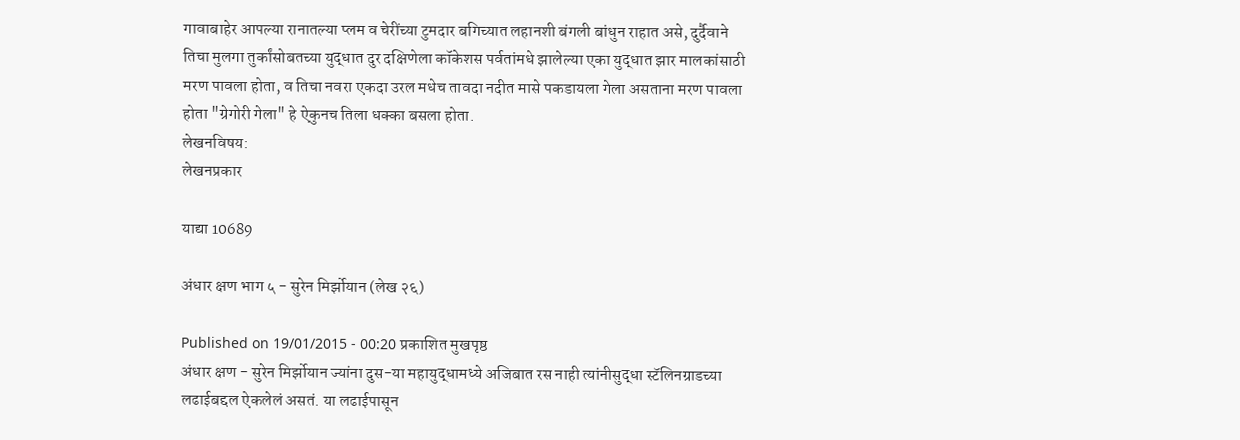गावाबाहेर आपल्या रानातल्या प्लम व चेरींच्या टुमदार बगिच्यात लहानशी बंगली बांधुन राहात असे, दुर्दैवाने तिचा मुलगा तुर्कांसोबतच्या युद्धात दुर दक्षिणेला कॉकेशस पर्वतांमधे झालेल्या एका युद्धात झार मालकांसाठी मरण पावला होता, व तिचा नवरा एकदा उरल मधेच तावदा नदीत मासे पकडायला गेला असताना मरण पावला होता "ग्रेगोरी गेला" हे ऐकुनच तिला धक्का बसला होता.
लेखनविषय:
लेखनप्रकार

याद्या 10689

अंधार क्षण भाग ५ - सुरेन मिर्झोयान (लेख २६)

Published on 19/01/2015 - 00:20 प्रकाशित मुखपृष्ठ
अंधार क्षण - सुरेन मिर्झोयान ज्यांना दुस-या महायुद्धामध्ये अजिबात रस नाही त्यांनीसुद्धा स्टॅलिनग्राडच्या लढाईबद्दल ऐकलेलं असतं. या लढाईपासून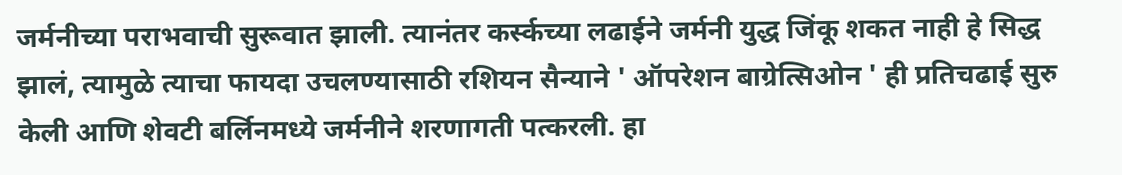जर्मनीच्या पराभवाची सुरूवात झाली. त्यानंतर कर्स्कच्या लढाईने जर्मनी युद्ध जिंकू शकत नाही हे सिद्ध झालं, त्यामुळे त्याचा फायदा उचलण्यासाठी रशियन सैन्याने ' ऑपरेशन बाग्रेत्सिओन ' ही प्रतिचढाई सुरु केली आणि शेवटी बर्लिनमध्ये जर्मनीने शरणागती पत्करली. हा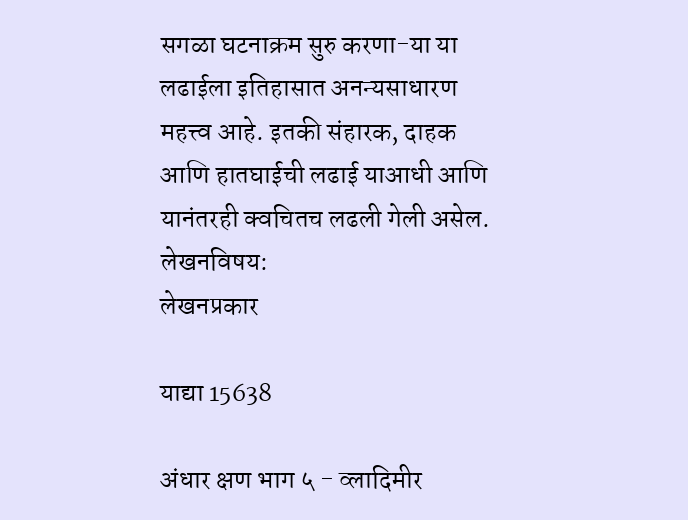सगळा घटनाक्रम सुरु करणा-या या लढाईला इतिहासात अनन्यसाधारण महत्त्व आहे. इतकी संहारक, दाहक आणि हातघाईची लढाई याआधी आणि यानंतरही क्वचितच लढली गेली असेल.
लेखनविषय:
लेखनप्रकार

याद्या 15638

अंधार क्षण भाग ५ - व्लादिमीर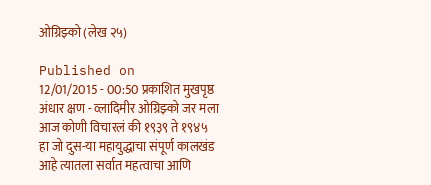ओग्रिझ्को (लेख २५)

Published on 12/01/2015 - 00:50 प्रकाशित मुखपृष्ठ
अंधार क्षण - व्लादिमीर ओग्रिझ्को जर मला आज कोणी विचारलं की १९३९ ते १९४५ हा जो दुस-या महायुद्धाचा संपूर्ण कालखंड आहे त्यातला सर्वात महत्वाचा आणि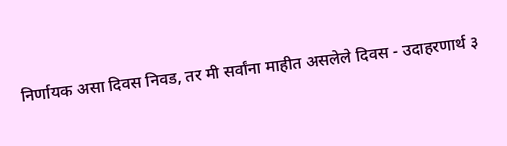निर्णायक असा दिवस निवड, तर मी सर्वांना माहीत असलेले दिवस - उदाहरणार्थ ३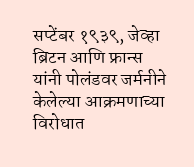सप्टेंबर १९३९, जेव्हा ब्रिटन आणि फ्रान्स यांनी पोलंडवर जर्मनीने केलेल्या आक्रमणाच्या विरोधात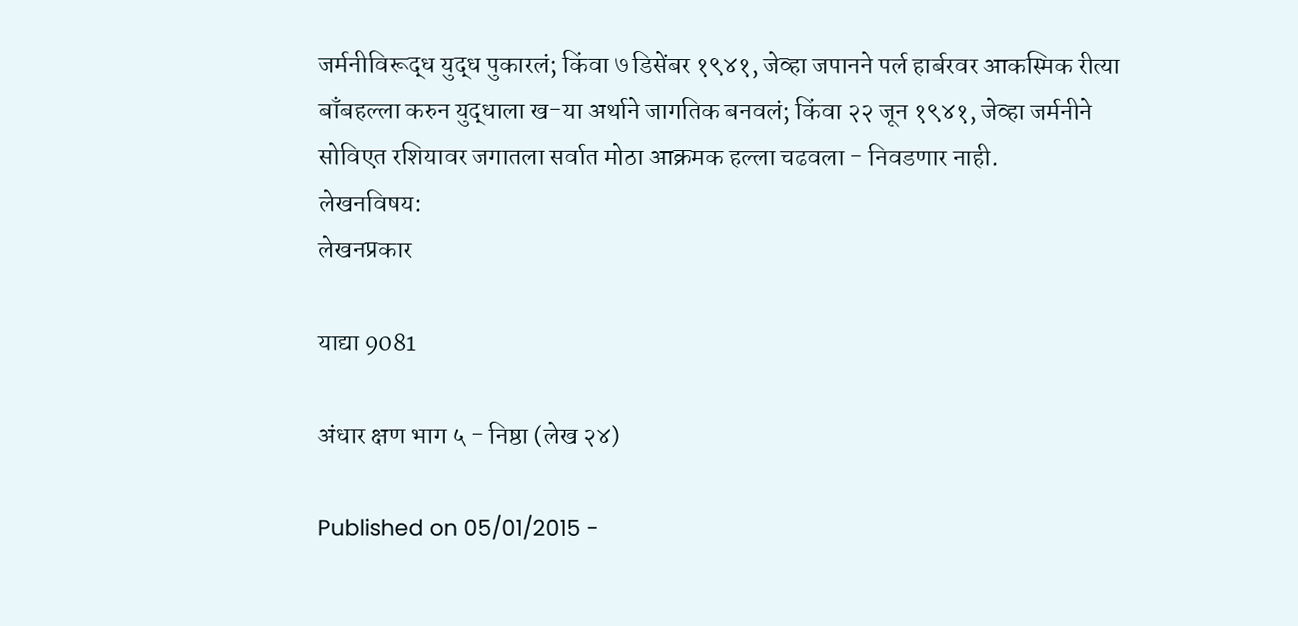जर्मनीविरूद्ध युद्ध पुकारलं; किंवा ७ डिसेंबर १९४१, जेव्हा जपानने पर्ल हार्बरवर आकस्मिक रीत्या बाँबहल्ला करुन युद्धाला ख-या अर्थाने जागतिक बनवलं; किंवा २२ जून १९४१, जेव्हा जर्मनीने सोविएत रशियावर जगातला सर्वात मोठा आक्रमक हल्ला चढवला - निवडणार नाही.
लेखनविषय:
लेखनप्रकार

याद्या 9081

अंधार क्षण भाग ५ - निष्ठा (लेख २४)

Published on 05/01/2015 -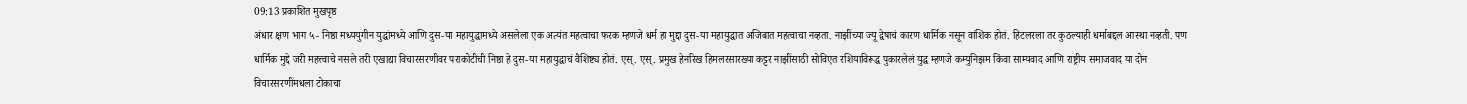09:13 प्रकाशित मुखपृष्ठ
अंधार क्षण भाग ५ - निष्ठा मध्ययुगीन युद्धांमध्ये आणि दुस-या महायुद्धामध्ये असलेला एक अत्यंत महत्वाचा फरक म्हणजे धर्म हा मुद्दा दुस-या महायुद्धात अजिबात महत्वाचा नव्हता. नाझींच्या ज्यू द्वेषाचं कारण धार्मिक नसून वांशिक होतं. हिटलरला तर कुठल्याही धर्माबद्दल आस्था नव्हती. पण धार्मिक मुद्दे जरी महत्त्वाचे नसले तरी एखाद्या विचारसरणीवर पराकोटीची निष्ठा हे दुस-या महायुद्धाचं वैशिष्ट्य होतं. एस्. एस्. प्रमुख हेनरिख हिमलरसारख्या कट्टर नाझींसाठी सोविएत रशियाविरूद्ध पुकारलेलं युद्ध म्हणजे कम्युनिझम किंवा साम्यवाद आणि राष्ट्रीय समाजवाद या दोन विचारसरणींमधला टोकाचा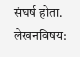संघर्ष होता.
लेखनविषय: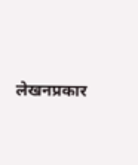लेखनप्रकार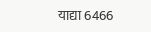याद्या 6466